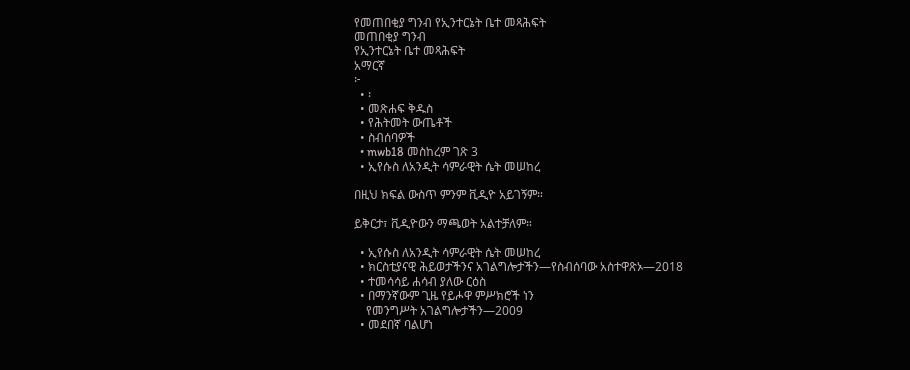የመጠበቂያ ግንብ የኢንተርኔት ቤተ መጻሕፍት
መጠበቂያ ግንብ
የኢንተርኔት ቤተ መጻሕፍት
አማርኛ
፦
  • ፡
  • መጽሐፍ ቅዱስ
  • የሕትመት ውጤቶች
  • ስብሰባዎች
  • mwb18 መስከረም ገጽ 3
  • ኢየሱስ ለአንዲት ሳምራዊት ሴት መሠከረ

በዚህ ክፍል ውስጥ ምንም ቪዲዮ አይገኝም።

ይቅርታ፣ ቪዲዮውን ማጫወት አልተቻለም።

  • ኢየሱስ ለአንዲት ሳምራዊት ሴት መሠከረ
  • ክርስቲያናዊ ሕይወታችንና አገልግሎታችን—የስብሰባው አስተዋጽኦ—2018
  • ተመሳሳይ ሐሳብ ያለው ርዕስ
  • በማንኛውም ጊዜ የይሖዋ ምሥክሮች ነን
    የመንግሥት አገልግሎታችን—2009
  • መደበኛ ባልሆነ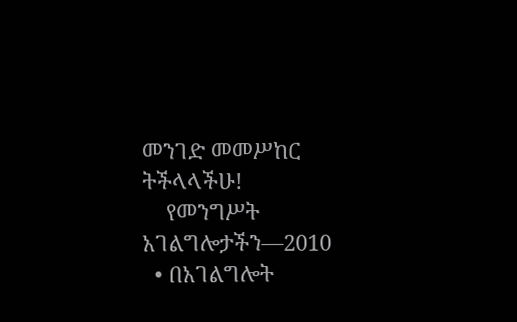መንገድ መመሥከር ትችላላችሁ!
    የመንግሥት አገልግሎታችን—2010
  • በአገልግሎት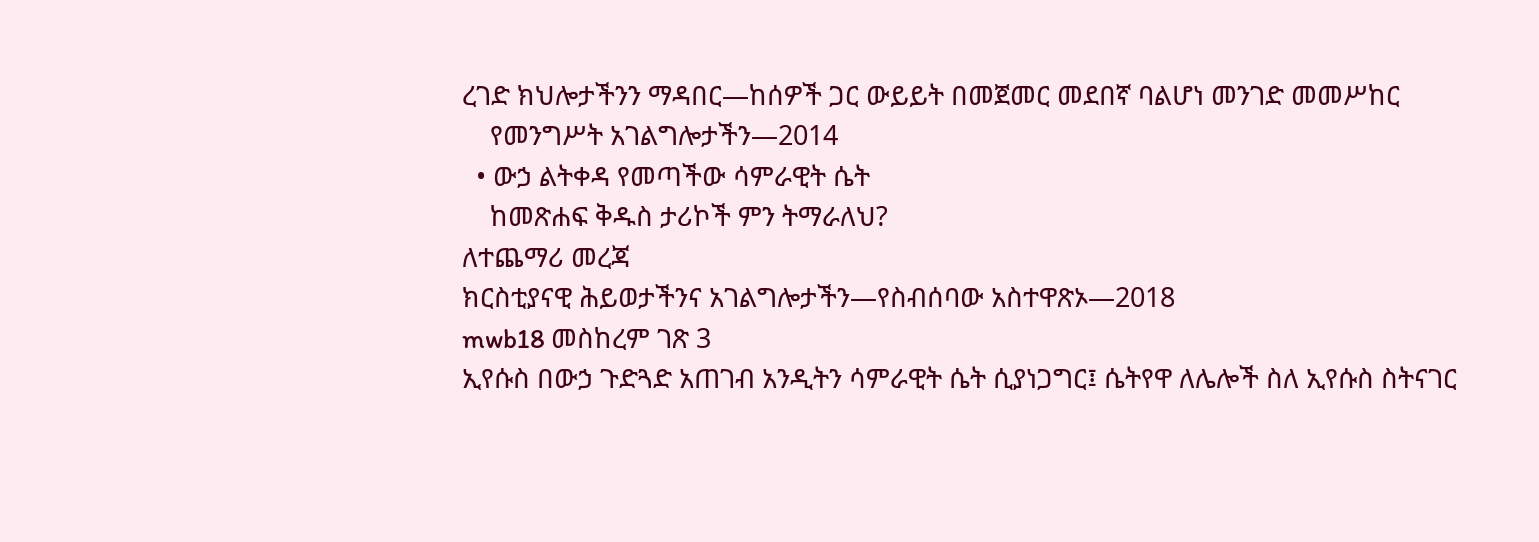ረገድ ክህሎታችንን ማዳበር—ከሰዎች ጋር ውይይት በመጀመር መደበኛ ባልሆነ መንገድ መመሥከር
    የመንግሥት አገልግሎታችን—2014
  • ውኃ ልትቀዳ የመጣችው ሳምራዊት ሴት
    ከመጽሐፍ ቅዱስ ታሪኮች ምን ትማራለህ?
ለተጨማሪ መረጃ
ክርስቲያናዊ ሕይወታችንና አገልግሎታችን—የስብሰባው አስተዋጽኦ—2018
mwb18 መስከረም ገጽ 3
ኢየሱስ በውኃ ጉድጓድ አጠገብ አንዲትን ሳምራዊት ሴት ሲያነጋግር፤ ሴትየዋ ለሌሎች ስለ ኢየሱስ ስትናገር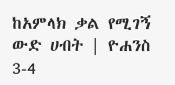ከአምላክ ቃል የሚገኝ ውድ ሀብት | ዮሐንስ 3-4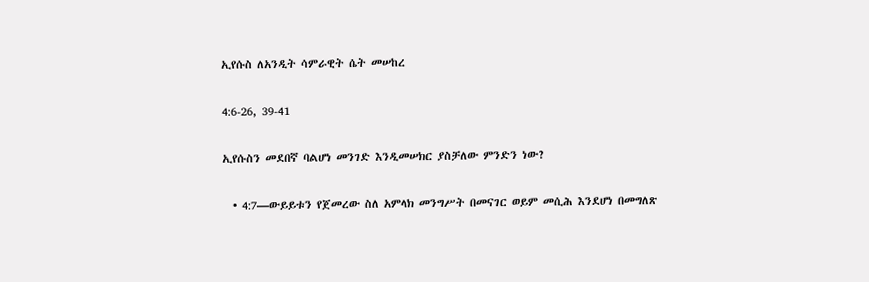ኢየሱስ ለአንዲት ሳምራዊት ሴት መሠከረ

4:6-26, 39-41

ኢየሱስን መደበኛ ባልሆነ መንገድ እንዲመሠክር ያስቻለው ምንድን ነው?

  • 4:7—ውይይቱን የጀመረው ስለ አምላክ መንግሥት በመናገር ወይም መሲሕ እንደሆነ በመግለጽ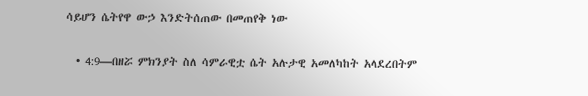ሳይሆን ሴትየዋ ውኃ እንድትሰጠው በመጠየቅ ነው

  • 4:9—በዘሯ ምክንያት ስለ ሳምራዊቷ ሴት አሉታዊ አመለካከት አላደረበትም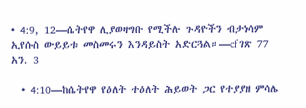• 4:9, 12—ሴትየዋ ሊያወዛግቡ የሚችሉ ጉዳዮችን ብታነሳም ኢየሱስ ውይይቱ መስመሩን እንዳይስት አድርጓል።—cf ገጽ 77 አን. 3

  • 4:10—ከሴትየዋ የዕለት ተዕለት ሕይወት ጋር የተያያዘ ምሳሌ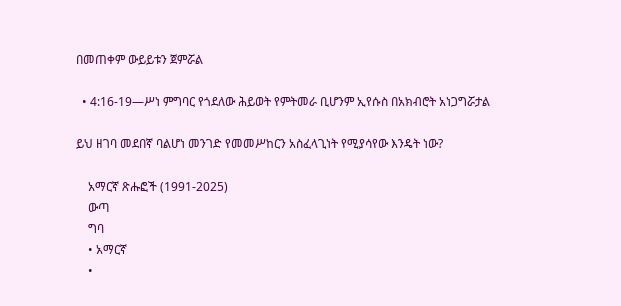በመጠቀም ውይይቱን ጀምሯል

  • 4:16-19—ሥነ ምግባር የጎደለው ሕይወት የምትመራ ቢሆንም ኢየሱስ በአክብሮት አነጋግሯታል

ይህ ዘገባ መደበኛ ባልሆነ መንገድ የመመሥከርን አስፈላጊነት የሚያሳየው እንዴት ነው?

    አማርኛ ጽሑፎች (1991-2025)
    ውጣ
    ግባ
    • አማርኛ
    •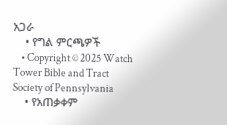አጋራ
    • የግል ምርጫዎች
    • Copyright © 2025 Watch Tower Bible and Tract Society of Pennsylvania
    • የአጠቃቀም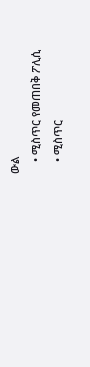ውል
    • ሚስጥር የመጠበቅ ፖሊሲ
    • ሚስጥር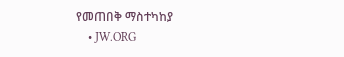የመጠበቅ ማስተካከያ
    • JW.ORG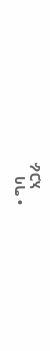• ግባ
    አጋራ